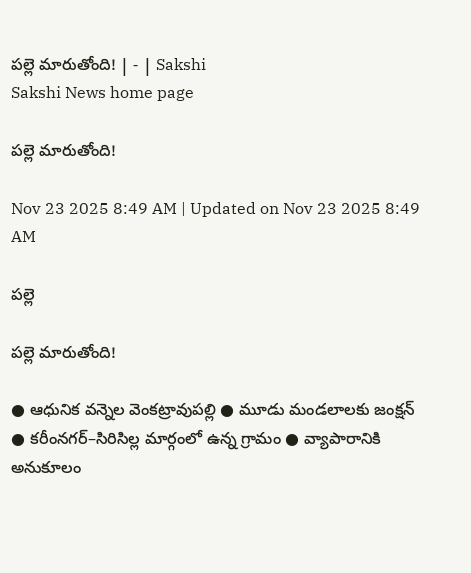పల్లె మారుతోంది! | - | Sakshi
Sakshi News home page

పల్లె మారుతోంది!

Nov 23 2025 8:49 AM | Updated on Nov 23 2025 8:49 AM

పల్లె

పల్లె మారుతోంది!

● ఆధునిక వన్నెల వెంకట్రావుపల్లి ● మూడు మండలాలకు జంక్షన్‌ ● కరీంనగర్‌–సిరిసిల్ల మార్గంలో ఉన్న గ్రామం ● వ్యాపారానికి అనుకూలం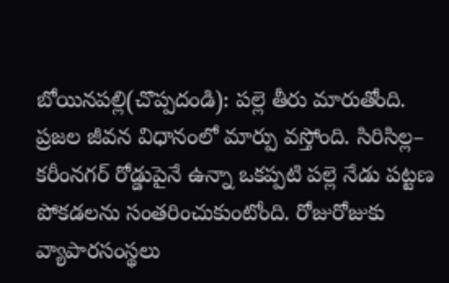బోయినపల్లి(చొప్పదండి): పల్లె తీరు మారుతోంది. ప్రజల జీవన విధానంలో మార్పు వస్తోంది. సిరిసిల్ల– కరీంనగర్‌ రోడ్డుపైనే ఉన్నా ఒకప్పటి పల్లె నేడు పట్టణ పోకడలను సంతరించుకుంటోంది. రోజురోజుకు వ్యాపారసంస్థలు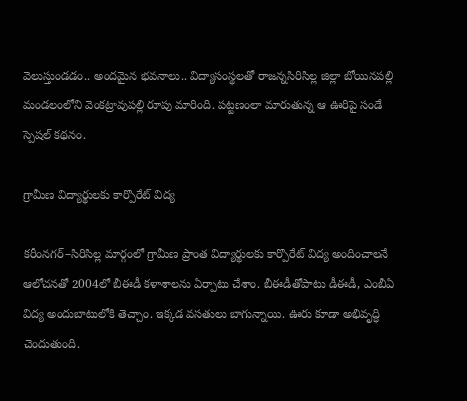వెలుస్తుండడం.. అందమైన భవనాలు.. విద్యాసంస్థలతో రాజన్నసిరిసిల్ల జిల్లా బోయినపల్లి మండలంలోని వెంకట్రావుపల్లి రూపు మారింది. పట్టణంలా మారుతున్న ఆ ఊరిపై సండే స్పెషల్‌ కథనం.

గ్రామీణ విద్యార్థులకు కార్పొరేట్‌ విద్య

కరీంనగర్‌–సిరిసిల్ల మార్గంలో గ్రామీణ ప్రాంత విద్యార్థులకు కార్పొరేట్‌ విద్య అందించాలనే ఆలోచనతో 2004లో బీఈడీ కళాశాలను ఏర్పాటు చేశాం. బీఈడీతోపాటు డీఈడీ, ఎంబీఏ విద్య అందుబాటులోకి తెచ్చాం. ఇక్కడ వసతులు బాగున్నాయి. ఊరు కూడా అభివృద్ధి చెందుతుంది.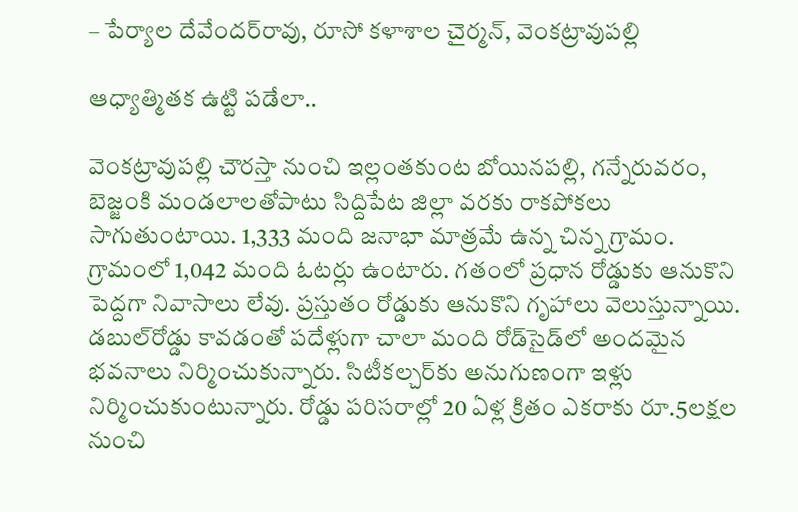– పేర్యాల దేవేందర్‌రావు, రూసో కళాశాల చైర్మన్‌, వెంకట్రావుపల్లి

ఆధ్యాత్మితక ఉట్టి పడేలా..

వెంకట్రావుపల్లి చౌరస్తా నుంచి ఇల్లంతకుంట బోయినపల్లి, గన్నేరువరం, బెజ్జంకి మండలాలతోపాటు సిద్దిపేట జిల్లా వరకు రాకపోకలు సాగుతుంటాయి. 1,333 మంది జనాభా మాత్రమే ఉన్న చిన్న గ్రామం. గ్రామంలో 1,042 మంది ఓటర్లు ఉంటారు. గతంలో ప్రధాన రోడ్డుకు ఆనుకొని పెద్దగా నివాసాలు లేవు. ప్రస్తుతం రోడ్డుకు ఆనుకొని గృహాలు వెలుస్తున్నాయి. డబుల్‌రోడ్డు కావడంతో పదేళ్లుగా చాలా మంది రోడ్‌సైడ్‌లో అందమైన భవనాలు నిర్మించుకున్నారు. సిటీకల్చర్‌కు అనుగుణంగా ఇళ్లు నిర్మించుకుంటున్నారు. రోడ్డు పరిసరాల్లో 20 ఏళ్ల క్రితం ఎకరాకు రూ.5లక్షల నుంచి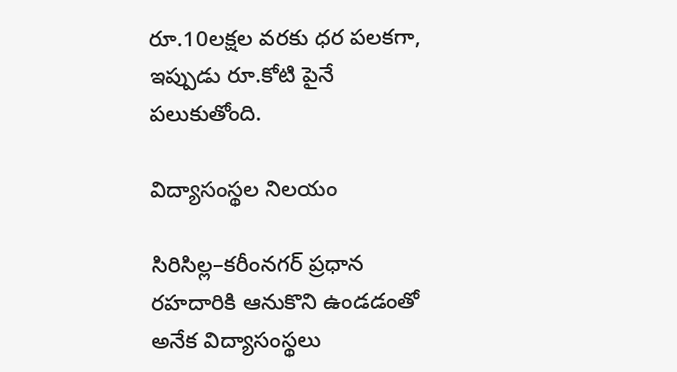రూ.10లక్షల వరకు ధర పలకగా, ఇప్పుడు రూ.కోటి పైనే పలుకుతోంది.

విద్యాసంస్థల నిలయం

సిరిసిల్ల–కరీంనగర్‌ ప్రధాన రహదారికి ఆనుకొని ఉండడంతో అనేక విద్యాసంస్థలు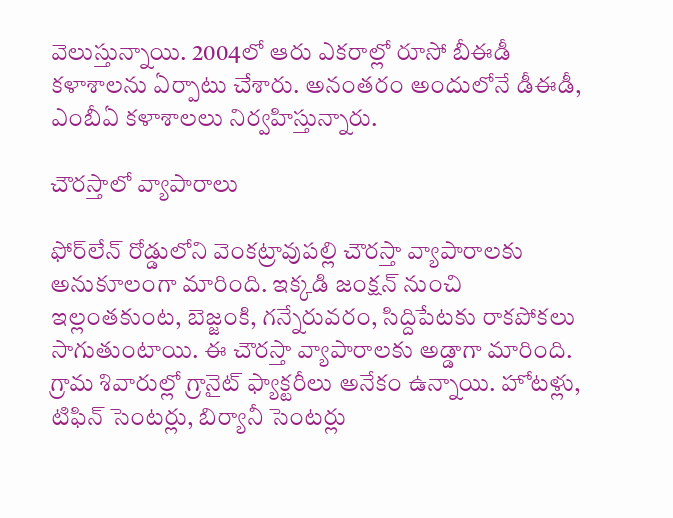వెలుస్తున్నాయి. 2004లో ఆరు ఎకరాల్లో రూసో బీఈడీ కళాశాలను ఏర్పాటు చేశారు. అనంతరం అందులోనే డీఈడీ, ఎంబీఏ కళాశాలలు నిర్వహిస్తున్నారు.

చౌరస్తాలో వ్యాపారాలు

ఫోర్‌లేన్‌ రోడ్డులోని వెంకట్రావుపల్లి చౌరస్తా వ్యాపారాలకు అనుకూలంగా మారింది. ఇక్కడి జంక్షన్‌ నుంచి ఇల్లంతకుంట, బెజ్జంకి, గన్నేరువరం, సిద్దిపేటకు రాకపోకలు సాగుతుంటాయి. ఈ చౌరస్తా వ్యాపారాలకు అడ్డాగా మారింది. గ్రామ శివారుల్లో గ్రానైట్‌ ఫ్యాక్టరీలు అనేకం ఉన్నాయి. హోటళ్లు, టిఫిన్‌ సెంటర్లు, బిర్యానీ సెంటర్లు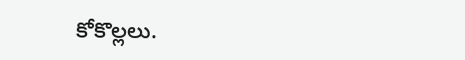కోకొల్లలు.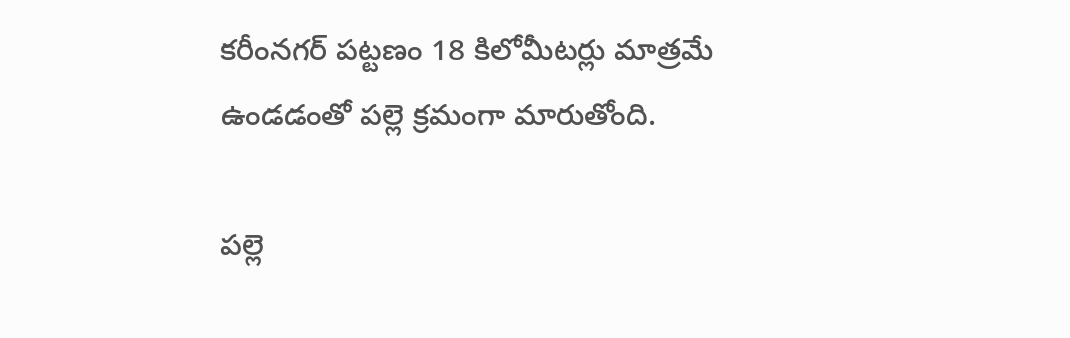కరీంనగర్‌ పట్టణం 18 కిలోమీటర్లు మాత్రమే ఉండడంతో పల్లె క్రమంగా మారుతోంది.

పల్లె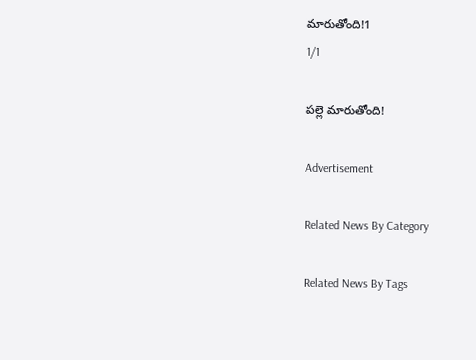మారుతోంది!1
1/1

పల్లె మారుతోంది!

Advertisement

Related News By Category

Related News By Tags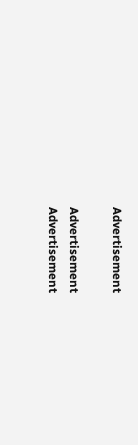Advertisement

Advertisement
Advertisement